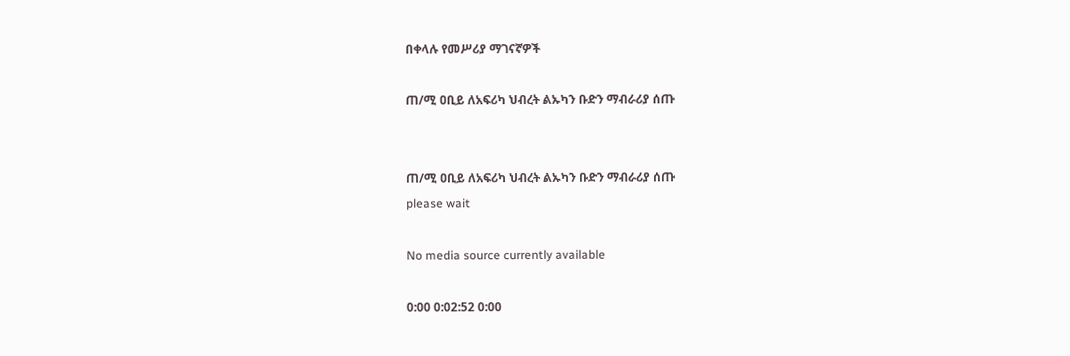በቀላሉ የመሥሪያ ማገናኛዎች

ጠ/ሚ ዐቢይ ለአፍሪካ ህብረት ልኡካን ቡድን ማብራሪያ ሰጡ


ጠ/ሚ ዐቢይ ለአፍሪካ ህብረት ልኡካን ቡድን ማብራሪያ ሰጡ
please wait

No media source currently available

0:00 0:02:52 0:00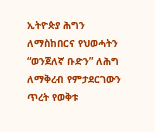ኢትዮጵያ ሕግን ለማስከበርና የህወሓትን “ወንጀለኛ ቡድን” ለሕግ ለማቅረብ የምታደርገውን ጥረት የወቅቱ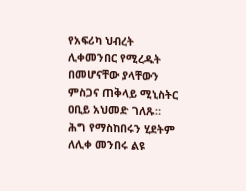የአፍሪካ ህብረት ሊቀመንበር የሚረዱት በመሆናቸው ያላቸውን ምስጋና ጠቅላይ ሚኒስትር ዐቢይ አህመድ ገለጹ። ሕግ የማስከበሩን ሂደትም ለሊቀ መንበሩ ልዩ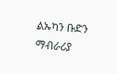ልኡካን ቡድን ማብራሪያ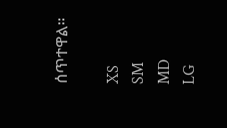ሰጥተዋል።

XS
SM
MD
LG